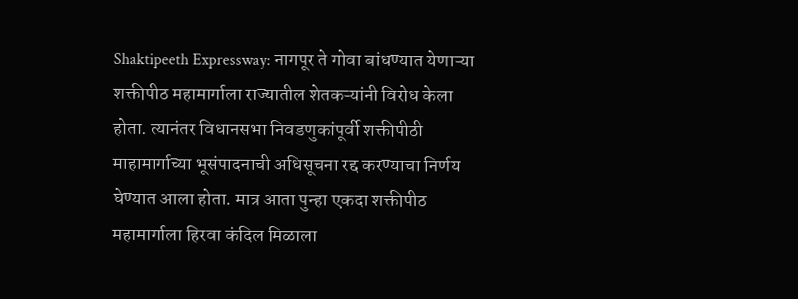Shaktipeeth Expressway: नागपूर ते गोवा बांधण्यात येणाऱ्या शक्तीपीठ महामार्गाला राज्यातील शेतकऱ्यांनी विरोध केला होता. त्यानंतर विधानसभा निवडणुकांपूर्वी शक्तीपीठी माहामार्गाच्या भूसंपादनाची अधिसूचना रद्द करण्याचा निर्णय घेण्यात आला होता. मात्र आता पुन्हा एकदा शक्तीपीठ महामार्गाला हिरवा कंदिल मिळाला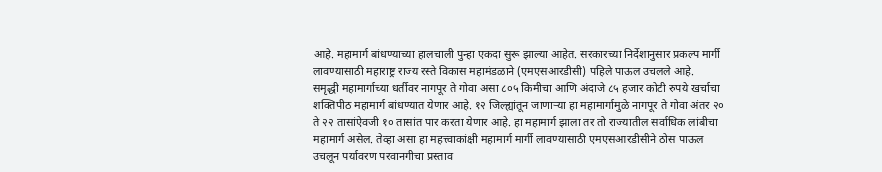आहे. महामार्ग बांधण्याच्या हालचाली पुन्हा एकदा सुरू झाल्या आहेत. सरकारच्या निर्देशानुसार प्रकल्प मार्गी लावण्यासाठी महाराष्ट्र राज्य रस्ते विकास महामंडळाने (एमएसआरडीसी) पहिले पाऊल उचलले आहे.
समृद्धी महामार्गाच्या धर्तीवर नागपूर ते गोवा असा ८०५ किमीचा आणि अंदाजे ८५ हजार कोटी रुपये खर्चाचा शक्तिपीठ महामार्ग बांधण्यात येणार आहे. १२ जिल्ह्यांतून जाणाऱ्या हा महामार्गामुळे नागपूर ते गोवा अंतर २० ते २२ तासांऐवजी १० तासांत पार करता येणार आहे. हा महामार्ग झाला तर तो राज्यातील सर्वाधिक लांबीचा महामार्ग असेल. तेव्हा असा हा महत्त्वाकांक्षी महामार्ग मार्गी लावण्यासाठी एमएसआरडीसीने ठोस पाऊल उचलून पर्यावरण परवानगीचा प्रस्ताव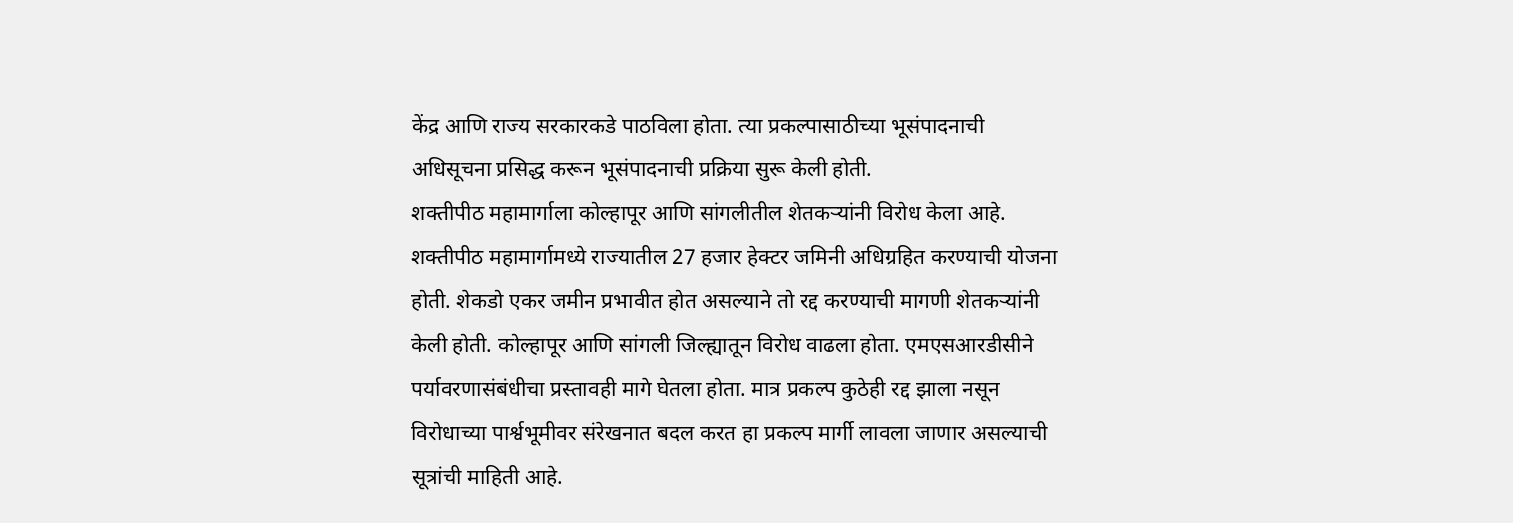केंद्र आणि राज्य सरकारकडे पाठविला होता. त्या प्रकल्पासाठीच्या भूसंपादनाची अधिसूचना प्रसिद्ध करून भूसंपादनाची प्रक्रिया सुरू केली होती.
शक्तीपीठ महामार्गाला कोल्हापूर आणि सांगलीतील शेतकऱ्यांनी विरोध केला आहे. शक्तीपीठ महामार्गामध्ये राज्यातील 27 हजार हेक्टर जमिनी अधिग्रहित करण्याची योजना होती. शेकडो एकर जमीन प्रभावीत होत असल्याने तो रद्द करण्याची मागणी शेतकऱ्यांनी केली होती. कोल्हापूर आणि सांगली जिल्ह्यातून विरोध वाढला होता. एमएसआरडीसीने पर्यावरणासंबंधीचा प्रस्तावही मागे घेतला होता. मात्र प्रकल्प कुठेही रद्द झाला नसून विरोधाच्या पार्श्वभूमीवर संरेखनात बदल करत हा प्रकल्प मार्गी लावला जाणार असल्याची सूत्रांची माहिती आहे.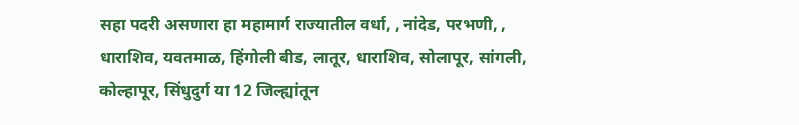सहा पदरी असणारा हा महामार्ग राज्यातील वर्धा, , नांदेड, परभणी, , धाराशिव, यवतमाळ, हिंगोली बीड, लातूर, धाराशिव, सोलापूर, सांगली, कोल्हापूर, सिंधुदुर्ग या 12 जिल्ह्यांतून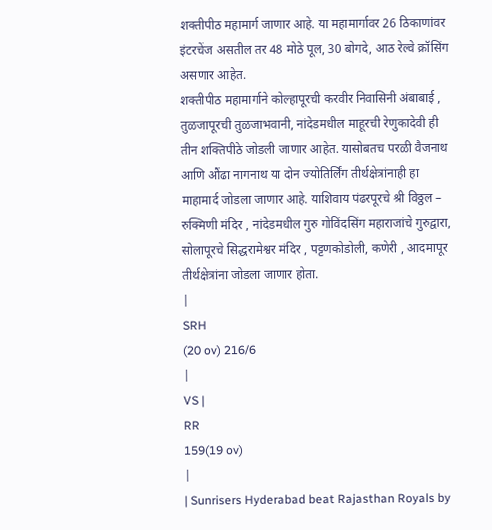शक्तीपीठ महामार्ग जाणार आहे. या महामार्गावर 26 ठिकाणांवर इंटरचेंज असतील तर 48 मोठे पूल, 30 बोगदे, आठ रेल्वे क्रॉसिंग असणार आहेत.
शक्तीपीठ महामार्गाने कोल्हापूरची करवीर निवासिनी अंबाबाई , तुळजापूरची तुळजाभवानी, नांदेडमधील माहूरची रेणुकादेवी ही तीन शक्तिपीठे जोडली जाणार आहेत. यासोबतच परळी वैजनाथ आणि औंढा नागनाथ या दोन ज्योतिर्लिंग तीर्थक्षेत्रांनाही हा माहामार्द जोडला जाणार आहे. याशिवाय पंढरपूरचे श्री विठ्ठल – रुक्मिणी मंदिर , नांदेडमधील गुरु गोविंदसिंग महाराजांचे गुरुद्वारा, सोलापूरचे सिद्धरामेश्वर मंदिर , पट्टणकोडोली, कणेरी , आदमापूर तीर्थक्षेत्रांना जोडला जाणार होता.
|
SRH
(20 ov) 216/6
|
VS |
RR
159(19 ov)
|
| Sunrisers Hyderabad beat Rajasthan Royals by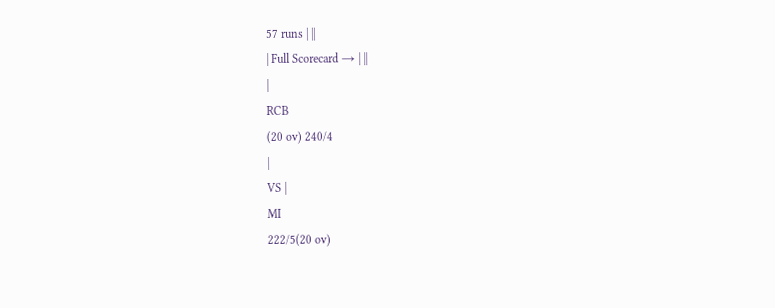57 runs | ||
| Full Scorecard → | ||
|
RCB
(20 ov) 240/4
|
VS |
MI
222/5(20 ov)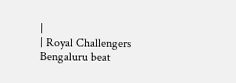|
| Royal Challengers Bengaluru beat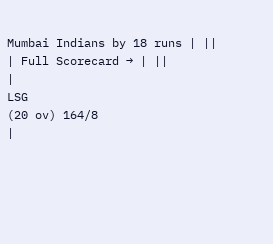Mumbai Indians by 18 runs | ||
| Full Scorecard → | ||
|
LSG
(20 ov) 164/8
|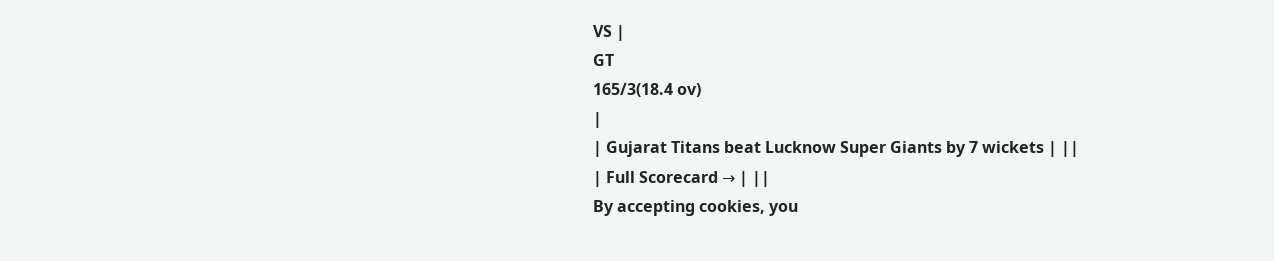VS |
GT
165/3(18.4 ov)
|
| Gujarat Titans beat Lucknow Super Giants by 7 wickets | ||
| Full Scorecard → | ||
By accepting cookies, you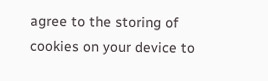agree to the storing of cookies on your device to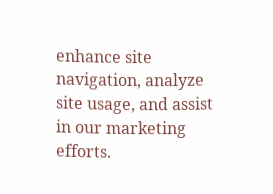enhance site navigation, analyze site usage, and assist in our marketing efforts.